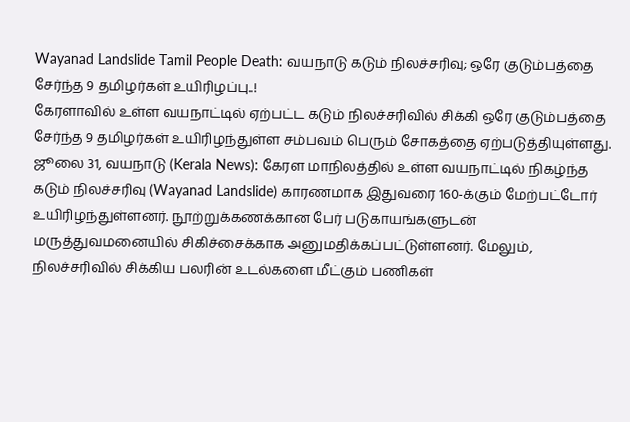Wayanad Landslide Tamil People Death: வயநாடு கடும் நிலச்சரிவு; ஒரே குடும்பத்தை சேர்ந்த 9 தமிழர்கள் உயிரிழப்பு..!
கேரளாவில் உள்ள வயநாட்டில் ஏற்பட்ட கடும் நிலச்சரிவில் சிக்கி ஒரே குடும்பத்தை சேர்ந்த 9 தமிழர்கள் உயிரிழந்துள்ள சம்பவம் பெரும் சோகத்தை ஏற்படுத்தியுள்ளது.
ஜூலை 31, வயநாடு (Kerala News): கேரள மாநிலத்தில் உள்ள வயநாட்டில் நிகழ்ந்த கடும் நிலச்சரிவு (Wayanad Landslide) காரணமாக இதுவரை 160-க்கும் மேற்பட்டோர் உயிரிழந்துள்ளனர். நூற்றுக்கணக்கான பேர் படுகாயங்களுடன் மருத்துவமனையில் சிகிச்சைக்காக அனுமதிக்கப்பட்டுள்ளனர். மேலும், நிலச்சரிவில் சிக்கிய பலரின் உடல்களை மீட்கும் பணிகள்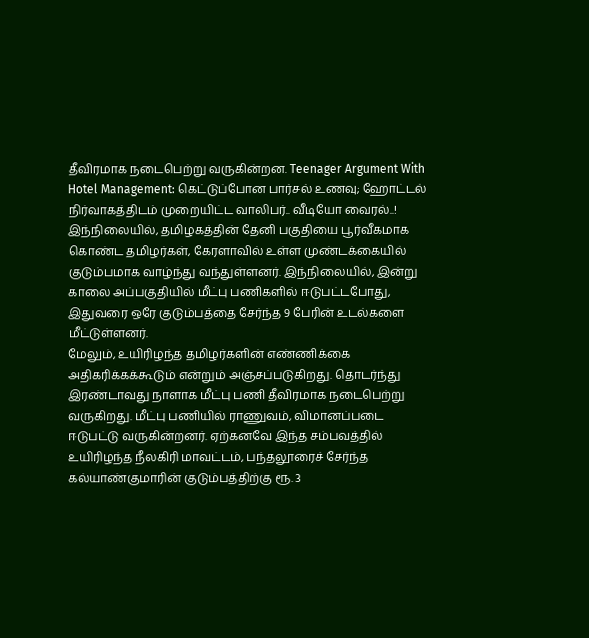தீவிரமாக நடைபெற்று வருகின்றன. Teenager Argument With Hotel Management: கெட்டுப்போன பார்சல் உணவு; ஹோட்டல் நிர்வாகத்திடம் முறையிட்ட வாலிபர்.. வீடியோ வைரல்..!
இந்நிலையில், தமிழகத்தின் தேனி பகுதியை பூர்வீகமாக கொண்ட தமிழர்கள், கேரளாவில் உள்ள முண்டக்கையில் குடும்பமாக வாழ்ந்து வந்துள்ளனர். இந்நிலையில், இன்று காலை அப்பகுதியில் மீட்பு பணிகளில் ஈடுபட்டபோது, இதுவரை ஒரே குடும்பத்தை சேர்ந்த 9 பேரின் உடல்களை மீட்டுள்ளனர்.
மேலும், உயிரிழந்த தமிழர்களின் எண்ணிக்கை அதிகரிக்கக்கூடும் என்றும் அஞ்சப்படுகிறது. தொடர்ந்து இரண்டாவது நாளாக மீட்பு பணி தீவிரமாக நடைபெற்று வருகிறது. மீட்பு பணியில் ராணுவம், விமானப்படை ஈடுபட்டு வருகின்றனர். ஏற்கனவே இந்த சம்பவத்தில் உயிரிழந்த நீலகிரி மாவட்டம், பந்தலூரைச் சேர்ந்த கல்யாண்குமாரின் குடும்பத்திற்கு ரூ. 3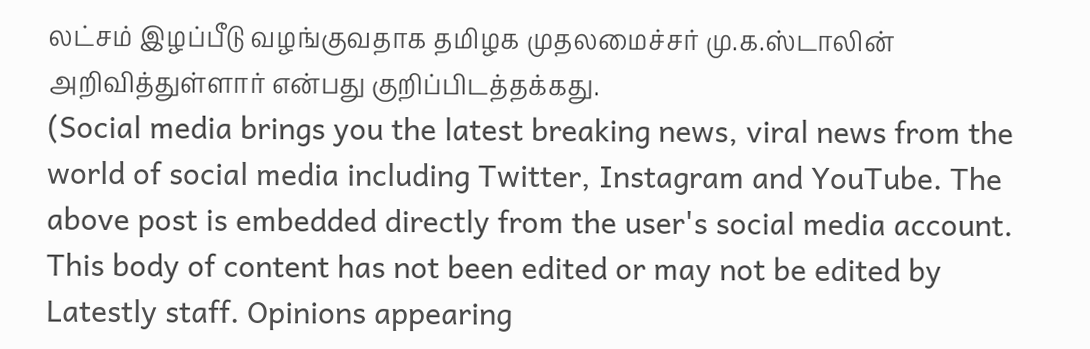லட்சம் இழப்பீடு வழங்குவதாக தமிழக முதலமைச்சர் மு.க.ஸ்டாலின் அறிவித்துள்ளார் என்பது குறிப்பிடத்தக்கது.
(Social media brings you the latest breaking news, viral news from the world of social media including Twitter, Instagram and YouTube. The above post is embedded directly from the user's social media account. This body of content has not been edited or may not be edited by Latestly staff. Opinions appearing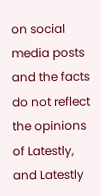on social media posts and the facts do not reflect the opinions of Latestly, and Latestly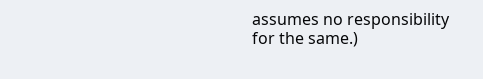assumes no responsibility for the same.)